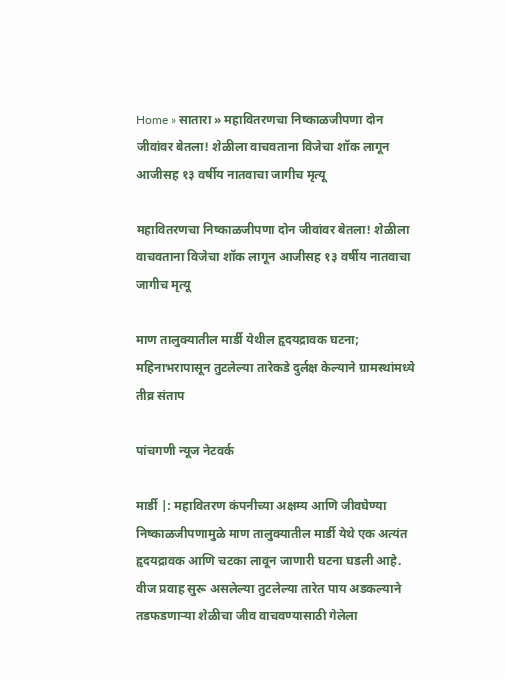Home » सातारा » महावितरणचा निष्काळजीपणा दोन जीवांवर बेतला! शेळीला वाचवताना विजेचा शॉक लागून आजीसह १३ वर्षीय नातवाचा जागीच मृत्यू

महावितरणचा निष्काळजीपणा दोन जीवांवर बेतला! शेळीला वाचवताना विजेचा शॉक लागून आजीसह १३ वर्षीय नातवाचा जागीच मृत्यू

माण तालुक्यातील मार्डी येथील हृदयद्रावक घटना; महिनाभरापासून तुटलेल्या तारेकडे दुर्लक्ष केल्याने ग्रामस्थांमध्ये तीव्र संताप

पांचगणी न्यूज नेटवर्क

मार्डी |: महावितरण कंपनीच्या अक्षम्य आणि जीवघेण्या निष्काळजीपणामुळे माण तालुक्यातील मार्डी येथे एक अत्यंत हृदयद्रावक आणि चटका लावून जाणारी घटना घडली आहे. वीज प्रवाह सुरू असलेल्या तुटलेल्या तारेत पाय अडकल्याने तडफडणाऱ्या शेळीचा जीव वाचवण्यासाठी गेलेला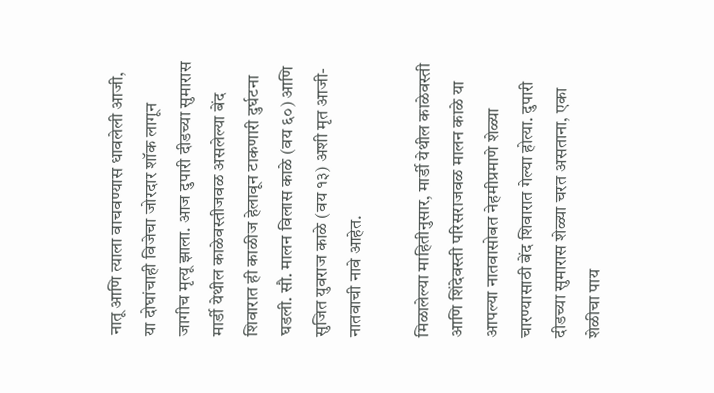नातू आणि त्याला वाचवण्यास धावलेली आजी, या दोघांचाही विजेचा जोरदार शॉक लागून जागीच मृत्यू झाला. आज दुपारी दीडच्या सुमारास मार्डी येथील काळेवस्तीजवळ असलेल्या बेंद शिवारात ही काळीज हेलावून टाकणारी दुर्घटना घडली. सौ. मालन विलास काळे (वय ६०) आणि सुजित युवराज काळे (वय १३) अशी मृत आजी-नातवाची नावे आहेत.

मिळालेल्या माहितीनुसार, मार्डी येथील काळेवस्ती आणि शिंदेवस्ती परिसराजवळ मालन काळे या आपल्या नातवासोबत नेहमीप्रमाणे शेळ्या चारण्यासाठी बेंद शिवारात गेल्या होत्या. दुपारी दीडच्या सुमारास शेळ्या चरत असताना, एका शेळीचा पाय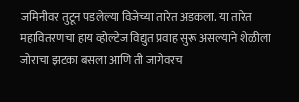जमिनीवर तुटून पडलेल्या विजेच्या तारेत अडकला. या तारेत महावितरणचा हाय व्होल्टेज विद्युत प्रवाह सुरू असल्याने शेळीला जोराचा झटका बसला आणि ती जागेवरच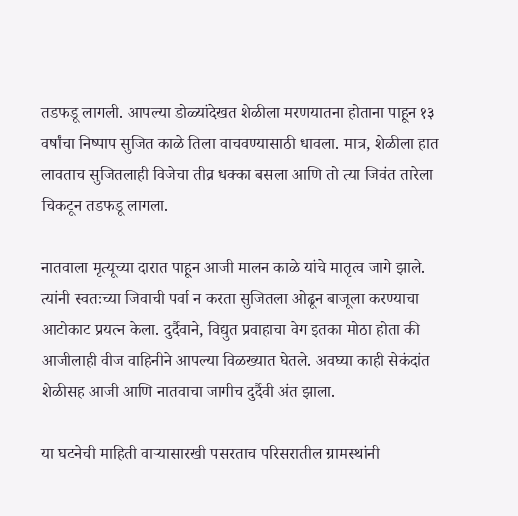तडफडू लागली. आपल्या डोळ्यांदेखत शेळीला मरणयातना होताना पाहून १३ वर्षांचा निष्पाप सुजित काळे तिला वाचवण्यासाठी धावला. मात्र, शेळीला हात लावताच सुजितलाही विजेचा तीव्र धक्का बसला आणि तो त्या जिवंत तारेला चिकटून तडफडू लागला.

नातवाला मृत्यूच्या दारात पाहून आजी मालन काळे यांचे मातृत्व जागे झाले. त्यांनी स्वतःच्या जिवाची पर्वा न करता सुजितला ओढून बाजूला करण्याचा आटोकाट प्रयत्न केला. दुर्दैवाने, विद्युत प्रवाहाचा वेग इतका मोठा होता की आजीलाही वीज वाहिनीने आपल्या विळख्यात घेतले. अवघ्या काही सेकंदांत शेळीसह आजी आणि नातवाचा जागीच दुर्दैवी अंत झाला.

या घटनेची माहिती वाऱ्यासारखी पसरताच परिसरातील ग्रामस्थांनी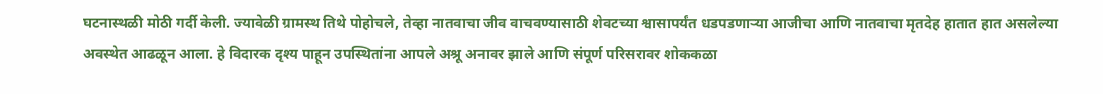घटनास्थळी मोठी गर्दी केली. ज्यावेळी ग्रामस्थ तिथे पोहोचले, तेव्हा नातवाचा जीव वाचवण्यासाठी शेवटच्या श्वासापर्यंत धडपडणाऱ्या आजीचा आणि नातवाचा मृतदेह हातात हात असलेल्या अवस्थेत आढळून आला. हे विदारक दृश्य पाहून उपस्थितांना आपले अश्रू अनावर झाले आणि संपूर्ण परिसरावर शोककळा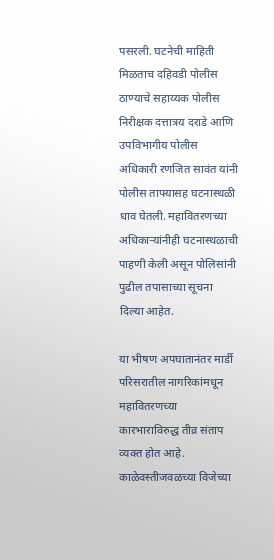पसरली. घटनेची माहिती मिळताच दहिवडी पोलीस ठाण्याचे सहाय्यक पोलीस निरीक्षक दत्तात्रय दराडे आणि उपविभागीय पोलीस अधिकारी रणजित सावंत यांनी पोलीस ताफ्यासह घटनास्थळी धाव घेतली. महावितरणच्या अधिकाऱ्यांनीही घटनास्थळाची पाहणी केली असून पोलिसांनी पुढील तपासाच्या सूचना दिल्या आहेत.

या भीषण अपघातानंतर मार्डी परिसरातील नागरिकांमधून महावितरणच्या कारभाराविरुद्ध तीव्र संताप व्यक्त होत आहे. काळेवस्तीजवळच्या विजेच्या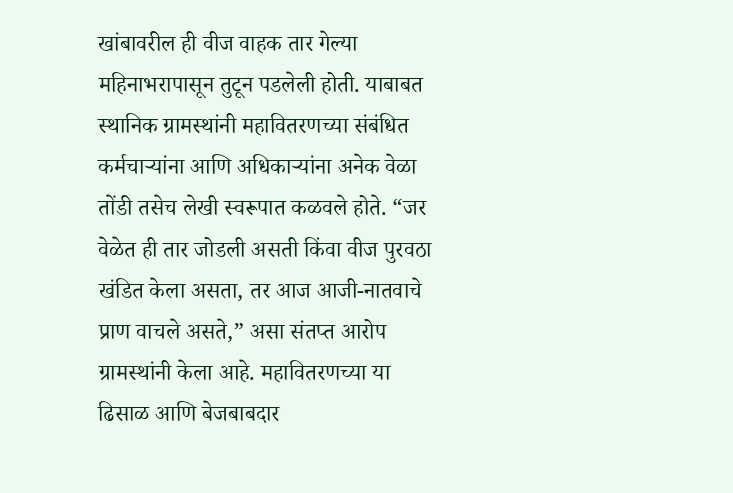खांबावरील ही वीज वाहक तार गेल्या महिनाभरापासून तुटून पडलेली होती. याबाबत स्थानिक ग्रामस्थांनी महावितरणच्या संबंधित कर्मचाऱ्यांना आणि अधिकाऱ्यांना अनेक वेळा तोंडी तसेच लेखी स्वरूपात कळवले होते. “जर वेळेत ही तार जोडली असती किंवा वीज पुरवठा खंडित केला असता, तर आज आजी-नातवाचे प्राण वाचले असते,” असा संतप्त आरोप ग्रामस्थांनी केला आहे. महावितरणच्या या ढिसाळ आणि बेजबाबदार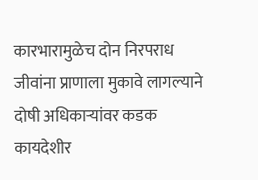कारभारामुळेच दोन निरपराध जीवांना प्राणाला मुकावे लागल्याने दोषी अधिकाऱ्यांवर कडक कायदेशीर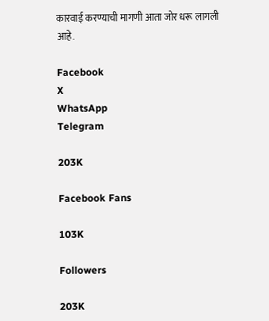कारवाई करण्याची मागणी आता जोर धरू लागली आहे.

Facebook
X
WhatsApp
Telegram

203K

Facebook Fans

103K

Followers

203K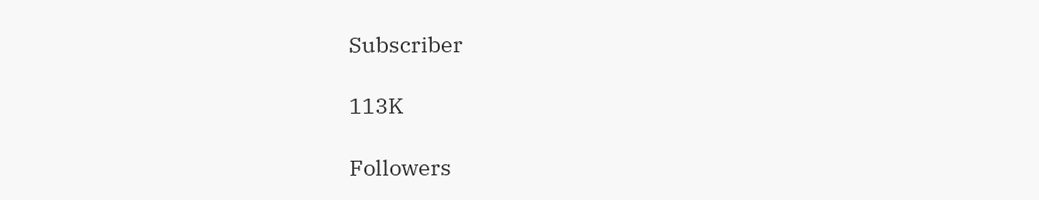Subscriber

113K

Followers